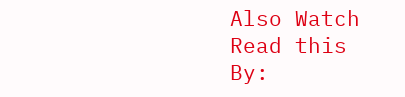Also Watch
Read this
By: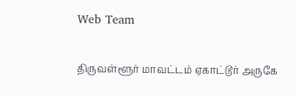Web Team

திருவள்ளூர் மாவட்டம் ஏகாட்டூர் அருகே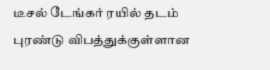டீசல் டேங்கர் ரயில் தடம் புரண்டு விபத்துக்குள்ளான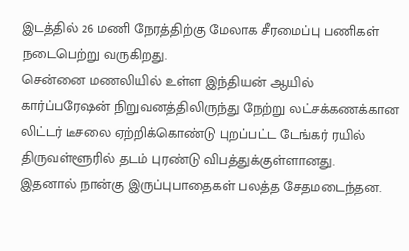இடத்தில் 26 மணி நேரத்திற்கு மேலாக சீரமைப்பு பணிகள் நடைபெற்று வருகிறது.
சென்னை மணலியில் உள்ள இந்தியன் ஆயில் கார்ப்பரேஷன் நிறுவனத்திலிருந்து நேற்று லட்சக்கணக்கான லிட்டர் டீசலை ஏற்றிக்கொண்டு புறப்பட்ட டேங்கர் ரயில் திருவள்ளூரில் தடம் புரண்டு விபத்துக்குள்ளானது.
இதனால் நான்கு இருப்புபாதைகள் பலத்த சேதமடைந்தன.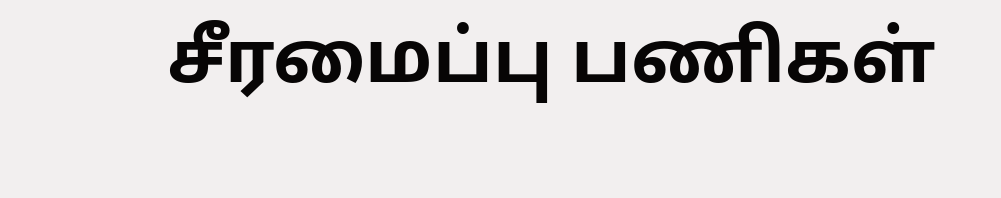சீரமைப்பு பணிகள்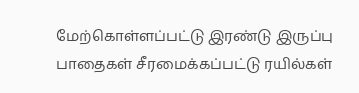மேற்கொள்ளப்பட்டு இரண்டு இருப்பு பாதைகள் சீரமைக்கப்பட்டு ரயில்கள்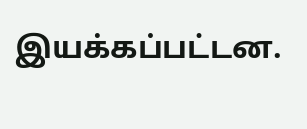இயக்கப்பட்டன.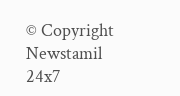© Copyright Newstamil 24x7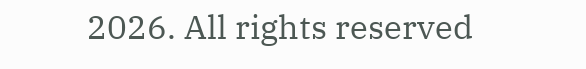2026. All rights reserved